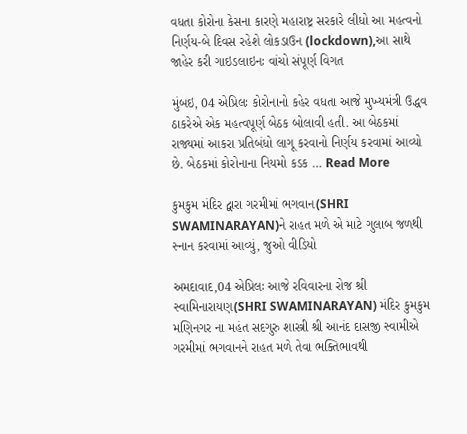વધતા કોરોના કેસના કારણે મહારાષ્ટ્ર સરકારે લીધો આ મહત્વનો નિર્ણય-બે દિવસ રહેશે લોકડાઉન (lockdown),આ સાથે જાહેર કરી ગાઇડલાઇનઃ વાંચો સંપૂર્ણ વિગત

મુંબઇ, 04 એપ્રિલઃ કોરોનાનો કહેર વધતા આજે મુખ્યમંત્રી ઉદ્ધવ ઠાકરેએ એક મહત્વપૂર્ણ બેઠક બોલાવી હતી. આ બેઠકમાં રાજ્યમાં આકરા પ્રતિબંધો લાગૂ કરવાનો નિર્ણય કરવામાં આવ્યો છે. બેઠકમાં કોરોનાના નિયમો કડક … Read More

કુમકુમ મંદિર દ્વારા ગરમીમાં ભગવાન(SHRI SWAMINARAYAN)ને રાહત મળે એ માટે ગુલાબ જળથી સ્નાન કરવામાં આવ્યું, જુઓ વીડિયો

અમદાવાદ,04 એપ્રિલઃ આજે રવિવારના રોજ શ્રી સ્વામિનારાયણ(SHRI SWAMINARAYAN) મંદિર કુમકુમ મણિનગર ના મહંત સદગુરુ શાસ્ત્રી શ્રી આનંદ દાસજી સ્વામીએ ગરમીમાં ભગવાનને રાહત મળે તેવા ભક્તિભાવથી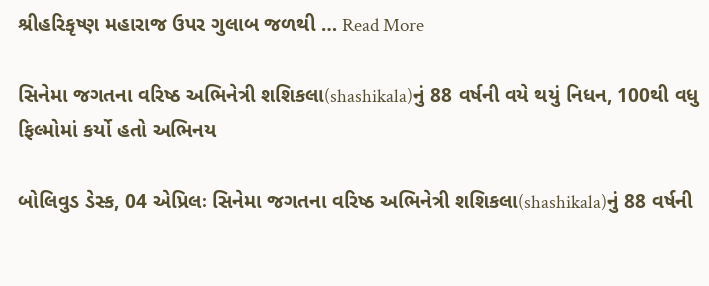શ્રીહરિકૃષ્ણ મહારાજ ઉપર ગુલાબ જળથી … Read More

સિનેમા જગતના વરિષ્ઠ અભિનેત્રી શશિકલા(shashikala)નું 88 વર્ષની વયે થયું નિધન, 100થી વધુ ફિલ્મોમાં કર્યો હતો અભિનય

બોલિવુડ ડેસ્ક, 04 એપ્રિલઃ સિનેમા જગતના વરિષ્ઠ અભિનેત્રી શશિકલા(shashikala)નું 88 વર્ષની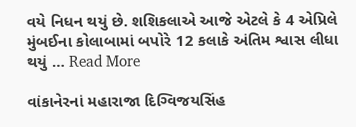વયે નિધન થયું છે. શશિકલાએ આજે એટલે કે 4 એપ્રિલે મુંબઈના કોલાબામાં બપોરે 12 કલાકે અંતિમ શ્વાસ લીધા થયું … Read More

વાંકાનેરનાં મહારાજા દિગ્વિજયસિંહ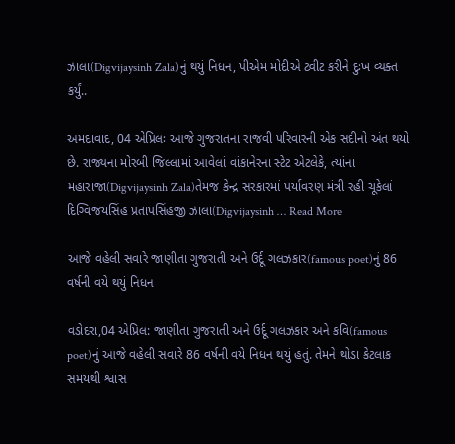ઝાલા(Digvijaysinh Zala)નું થયું નિધન, પીએમ મોદીએ ટ્વીટ કરીને દુઃખ વ્યક્ત કર્યું..

અમદાવાદ, 04 એપ્રિલઃ આજે ગુજરાતના રાજવી પરિવારની એક સદીનો અંત થયો છે. રાજ્યના મોરબી જિલ્લામાં આવેલાં વાંકાનેરના સ્ટેટ એટલેકે, ત્યાંના મહારાજા(Digvijaysinh Zala)તેમજ કેન્દ્ર સરકારમાં પર્યાવરણ મંત્રી રહી ચૂકેલાં દિગ્વિજયસિંહ પ્રતાપસિંહજી ઝાલા(Digvijaysinh … Read More

આજે વહેલી સવારે જાણીતા ગુજરાતી અને ઉર્દૂ ગલઝકાર(famous poet)નું 86 વર્ષની વયે થયું નિધન

વડોદરા,04 એપ્રિલ: જાણીતા ગુજરાતી અને ઉર્દૂ ગલઝકાર અને કવિ(famous poet)નું આજે વહેલી સવારે 86 વર્ષની વયે નિધન થયું હતું. તેમને થોડા કેટલાક સમયથી શ્વાસ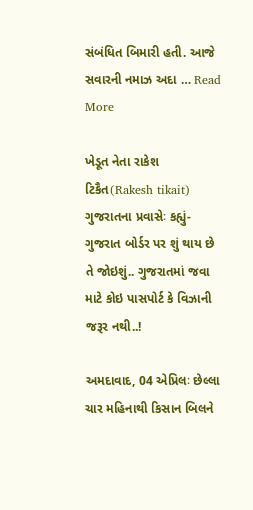સંબંધિત બિમારી હતી. આજે સવારની નમાઝ અદા … Read More

ખેડૂત નેતા રાકેશ ટિકૈત(Rakesh tikait) ગુજરાતના પ્રવાસેઃ કહ્યું- ગુજરાત બોર્ડર પર શું થાય છે તે જોઇશું.. ગુજરાતમાં જવા માટે કોઇ પાસપોર્ટ કે વિઝાની જરૂર નથી..!

અમદાવાદ, 04 એપ્રિલઃ છેલ્લા ચાર મહિનાથી કિસાન બિલને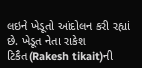લઇને ખેડૂતો આંદોલન કરી રહ્યાં છે. ખેડૂત નેતા રાકેશ ટિકૈત(Rakesh tikait)ની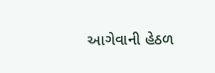આગેવાની હેઠળ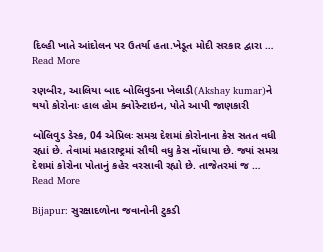દિલ્હી ખાતે આંદોલન પર ઉતર્યા હતા.ખેડૂત મોદી સરકાર દ્વારા … Read More

રણબીર, આલિયા બાદ બોલિવુડના ખેલાડી(Akshay kumar)ને થયો કોરોનાઃ હાલ હોમ ક્વોરેન્ટાઇન, પોતે આપી જાણકારી

બોલિવુડ ડેસ્ક, 04 એપ્રિલઃ સમગ્ર દેશમાં કોરોનાના કેસ સતત વધી રહ્યાં છે. તેવામાં મહારાષ્ટ્રમાં સૌથી વધુ કેસ નોંધાયા છે. જ્યાં સમગ્ર દેશમાં કોરોના પોતાનું કહેર વરસાવી રહ્યો છે. તાજેતરમાં જ … Read More

Bijapur: સુરક્ષાદળોના જવાનોની ટુકડી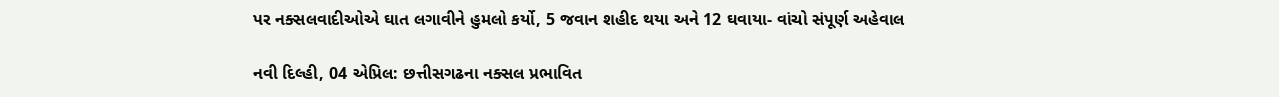પર નક્સલવાદીઓએ ઘાત લગાવીને હુમલો કર્યો, 5 જવાન શહીદ થયા અને 12 ઘવાયા- વાંચો સંપૂર્ણ અહેવાલ

નવી દિલ્હી, 04 એપ્રિલ: છત્તીસગઢના નક્સલ પ્રભાવિત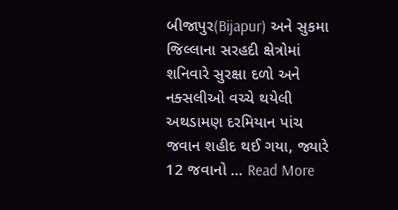બીજાપુર(Bijapur) અને સુકમા જિલ્લાના સરહદી ક્ષેત્રોમાં શનિવારે સુરક્ષા દળો અને નક્સલીઓ વચ્ચે થયેલી અથડામણ દરમિયાન પાંચ જવાન શહીદ થઈ ગયા, જ્યારે 12 જવાનો … Read More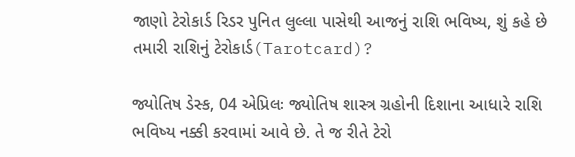જાણો ટેરોકાર્ડ રિડર પુનિત લુલ્લા પાસેથી આજનું રાશિ ભવિષ્ય, શું કહે છે તમારી રાશિનું ટેરોકાર્ડ(Tarotcard)?

જ્યોતિષ ડેસ્ક, 04 એપ્રિલઃ જ્યોતિષ શાસ્ત્ર ગ્રહોની દિશાના આધારે રાશિ ભવિષ્ય નક્કી કરવામાં આવે છે. તે જ રીતે ટેરો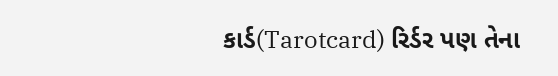કાર્ડ(Tarotcard) રિર્ડર પણ તેના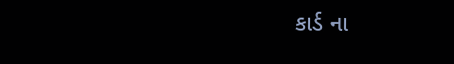કાર્ડ ના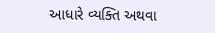આધારે વ્યક્તિ અથવા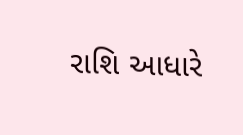રાશિ આધારે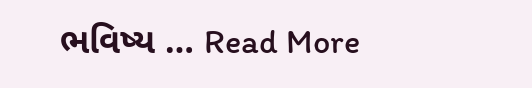ભવિષ્ય … Read More